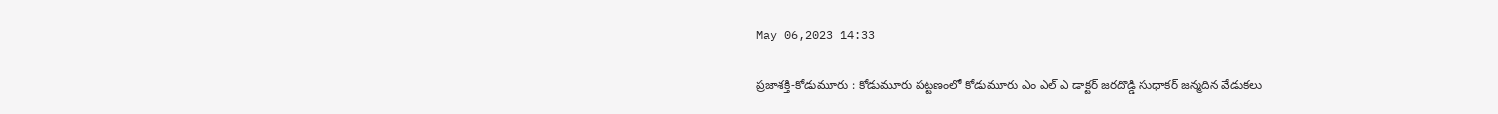May 06,2023 14:33

ప్రజాశక్తి-కోడుమూరు : కోడుమూరు పట్టణంలో కోడుమూరు ఎం ఎల్ ఎ డాక్టర్ జరదొడ్డి సుధాకర్ జన్మదిన వేడుకలు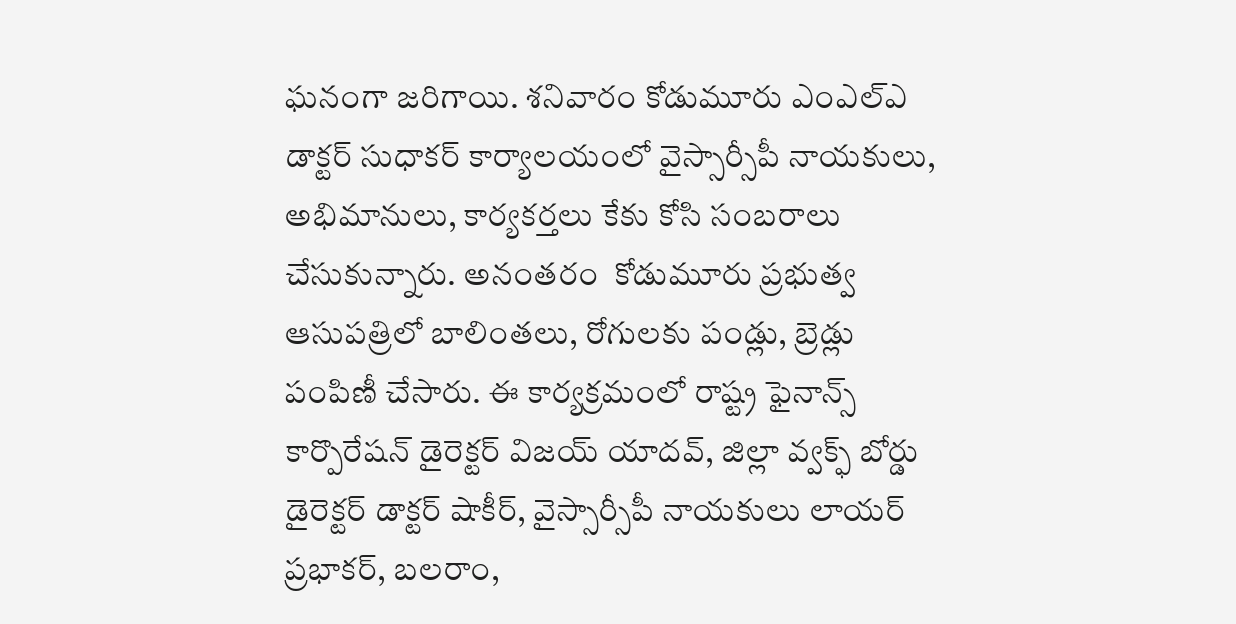ఘనంగా జరిగాయి. శనివారం కోడుమూరు ఎంఎల్ఎ డాక్టర్ సుధాకర్ కార్యాలయంలో వైస్సార్సీపీ నాయకులు, అభిమానులు, కార్యకర్తలు కేకు కోసి సంబరాలు చేసుకున్నారు. అనంతరం  కోడుమూరు ప్రభుత్వ ఆసుపత్రిలో బాలింతలు, రోగులకు పండ్లు, బ్రెడ్లు పంపిణీ చేసారు. ఈ కార్యక్రమంలో రాష్ట్ర ఫైనాన్స్ కార్పొరేషన్ డైరెక్టర్ విజయ్ యాదవ్, జిల్లా వ్వక్ఫ్ బోర్డు డైరెక్టర్ డాక్టర్ షాకీర్, వైస్సార్సీపీ నాయకులు లాయర్ ప్రభాకర్, బలరాం,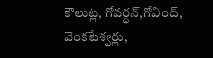కౌలుట్ల, గోవర్ధన్,గోవింద్, వెంకటేశ్వర్లు,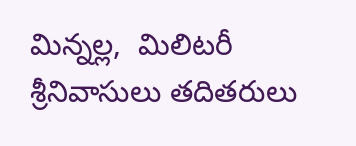మిన్నల్ల,  మిలిటరీ శ్రీనివాసులు తదితరులు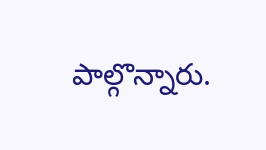పాల్గొన్నారు.